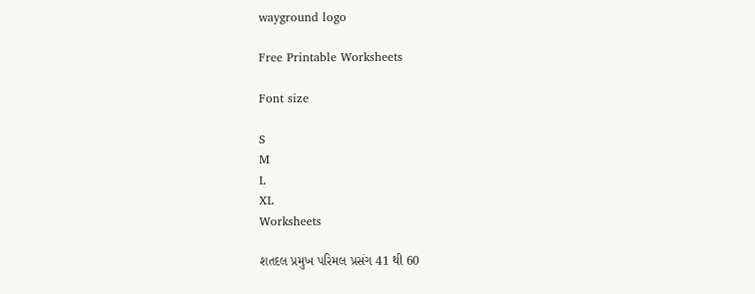wayground logo

Free Printable Worksheets

Font size

S
M
L
XL
Worksheets

શતદલ પ્રમુખ પરિમલ પ્રસંગ 41 થી 60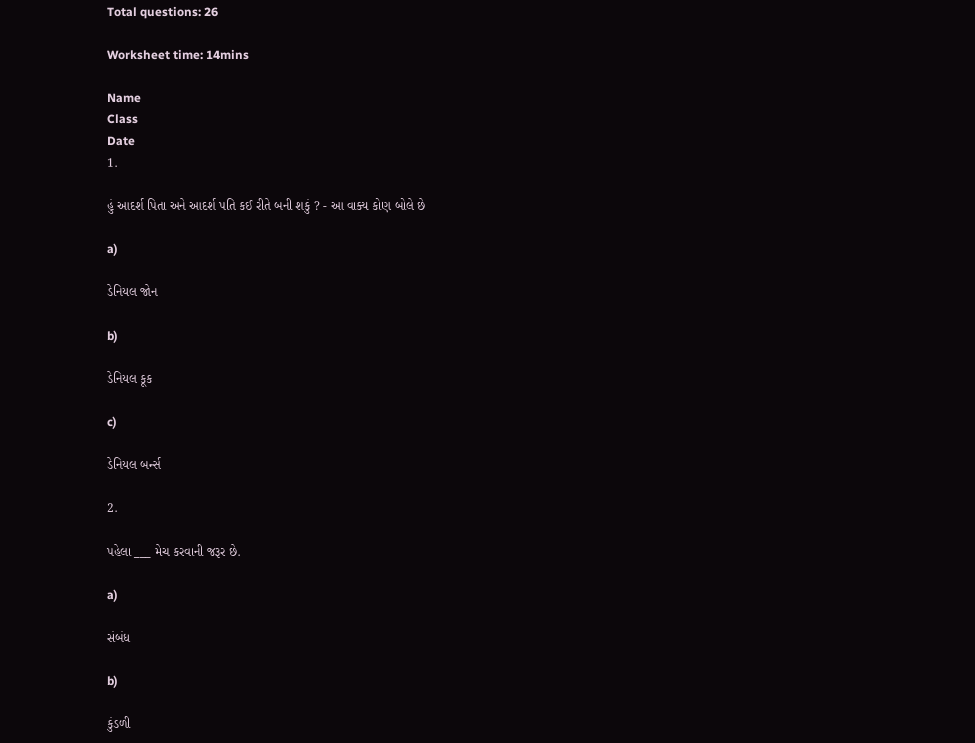Total questions: 26

Worksheet time: 14mins

Name
Class
Date
1.

હું આદર્શ પિતા અને આદર્શ પતિ કઈ રીતે બની શકું ? - આ વાક્ય કોણ બોલે છે

a)

ડેનિયલ જોન

b)

ડેનિયલ કૂક

c)

ડેનિયલ બર્ન્સ

2.

પહેલા ___ મેચ કરવાની જરૂર છે.

a)

સંબંધ

b)

કુંડળી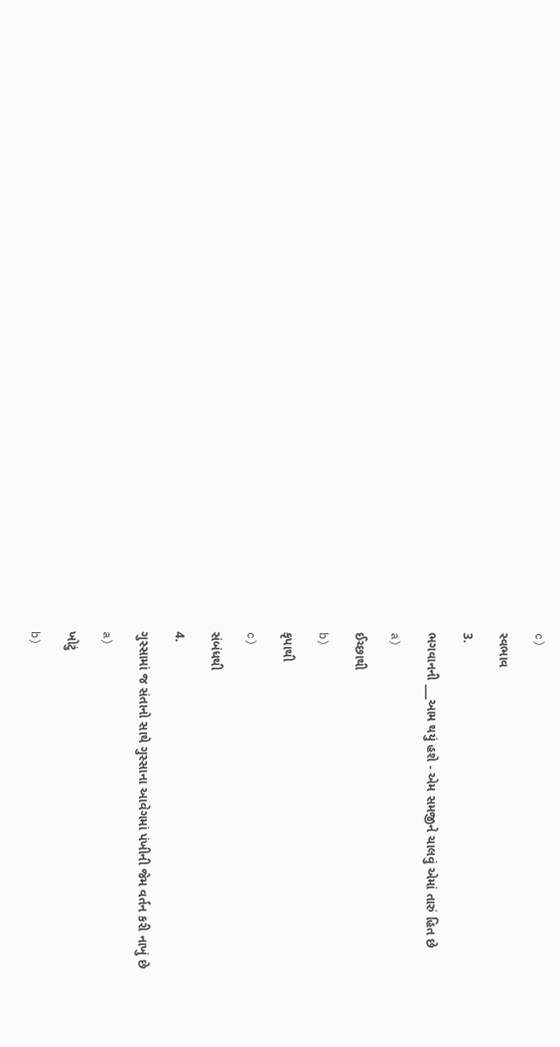c)

સ્વભાવ

3.

ભગવાનની ___આમ થયું હશે - એમ સમજીને ચાલવું એમાં તારું હિત છે

a)

ઈચ્છાથી

b)

કૃપાથી

c)

સંબંધથી

4.

ગુસ્સામાં જ સંતાનો સાથે ગુસ્સાના આવેગમાં પંખીની જેમ વર્તન કરી નાખું છે

a)

ખોટું

b)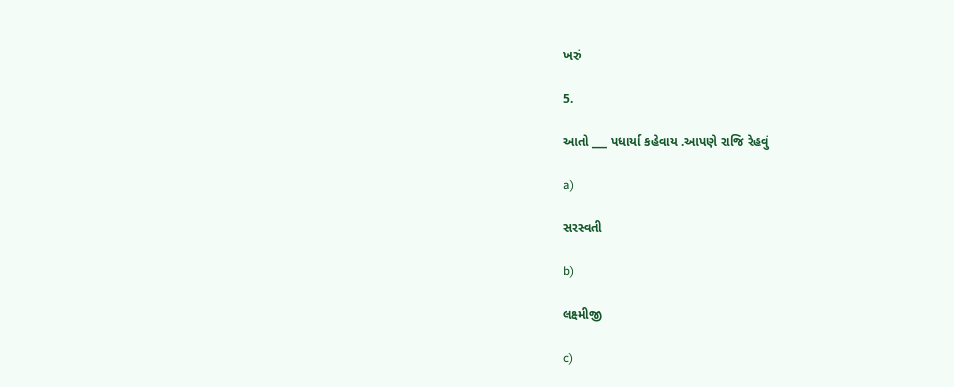ખરું

5.

આતો ___ પધાર્યા કહેવાય .આપણે રાજિ રેહવું

a)

સરસ્વતી

b)

લક્ષ્મીજી

c)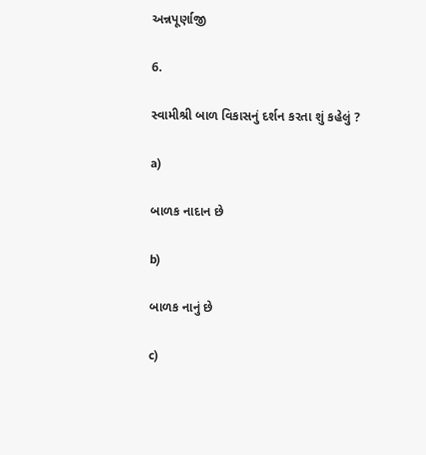અન્નપૂર્ણાજી

6.

સ્વામીશ્રી બાળ વિકાસનું દર્શન કરતા શું કહેલું ?

a)

બાળક નાદાન છે

b)

બાળક નાનું છે

c)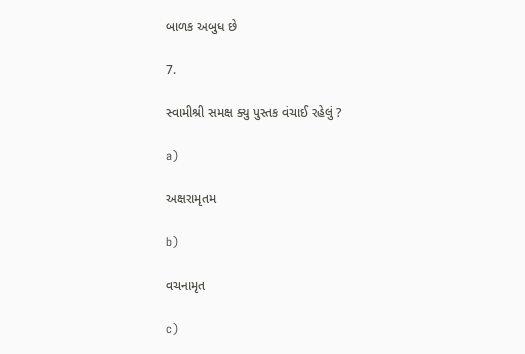બાળક અબુધ છે

7.

સ્વામીશ્રી સમક્ષ ક્યુ પુસ્તક વંચાઈ રહેલું ?

a)

અક્ષરામૃતમ

b)

વચનામૃત

c)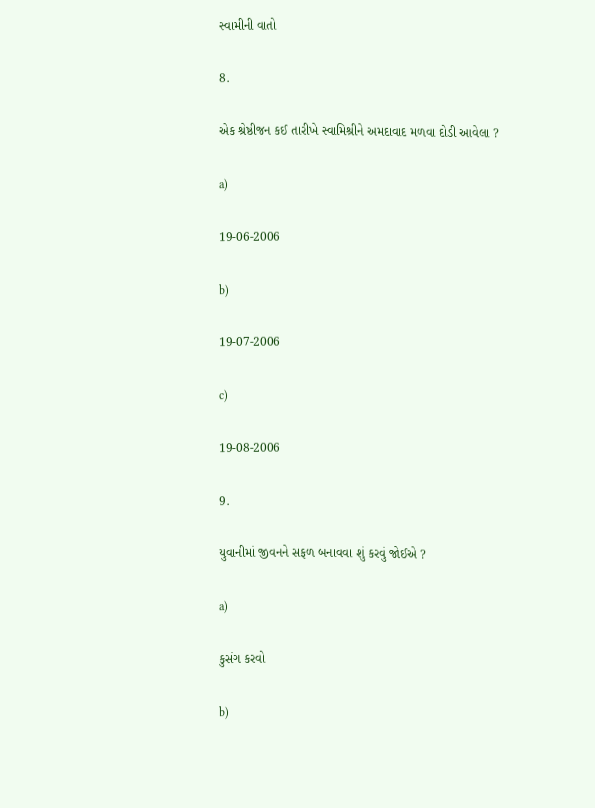સ્વામીની વાતો

8.

એક શ્રેષ્ઠીજન કઈ તારીખે સ્વામિશ્રીને અમદાવાદ મળવા દોડી આવેલા ?

a)

19-06-2006

b)

19-07-2006

c)

19-08-2006

9.

યુવાનીમાં જીવનને સફળ બનાવવા શું કરવું જોઈએ ?

a)

કુસંગ કરવો

b)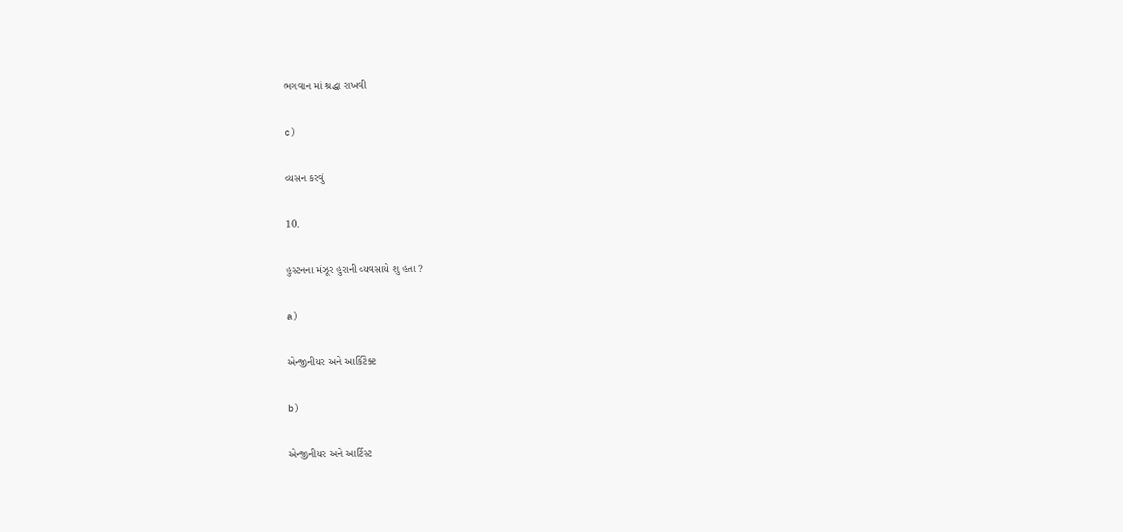ભગવાન માં શ્રદ્ધા રાખવી

c)

વ્યસન કરવું

10.

હુસ્ટનના મંઝૂર હુરાની વ્યવસાયે શુ હતા ?

a)

એન્જીનીયર અને આર્કિટેક્ટ

b)

એન્જીનીયર અને આર્ટિસ્ટ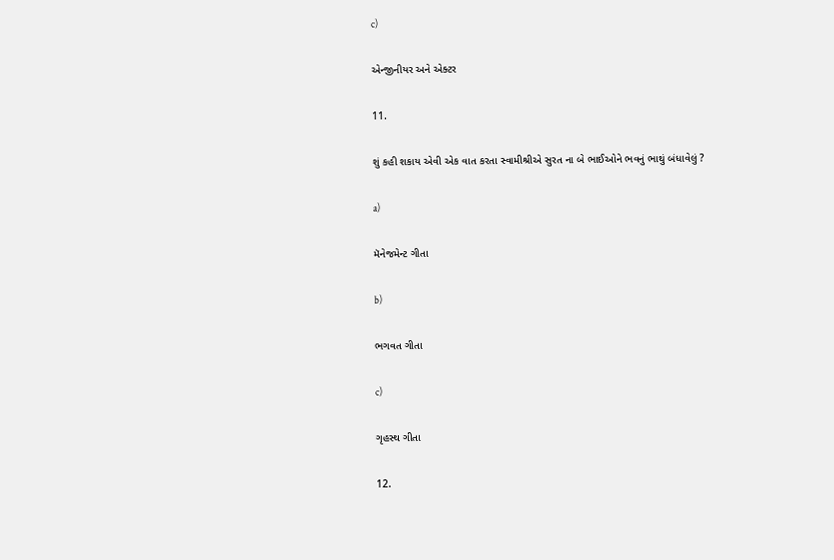c)

એન્જીનીયર અને એક્ટર

11.

શું કહી શકાય એવી એક વાત કરતા સ્વામીશ્રીએ સુરત ના બે ભાઈઓને ભવનું ભાથું બંધાવેલું ?

a)

મૅનેજમેન્ટ ગીતા

b)

ભગવત ગીતા

c)

ગૃહસ્થ ગીતા

12.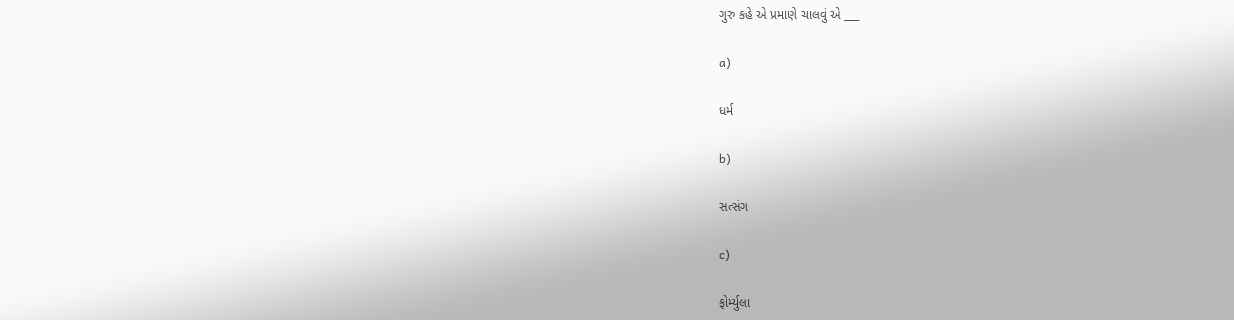ગુરુ કહે એ પ્રમાણે ચાલવું એ ___

a)

ધર્મ

b)

સત્સંગ

c)

ફોર્મ્યુલા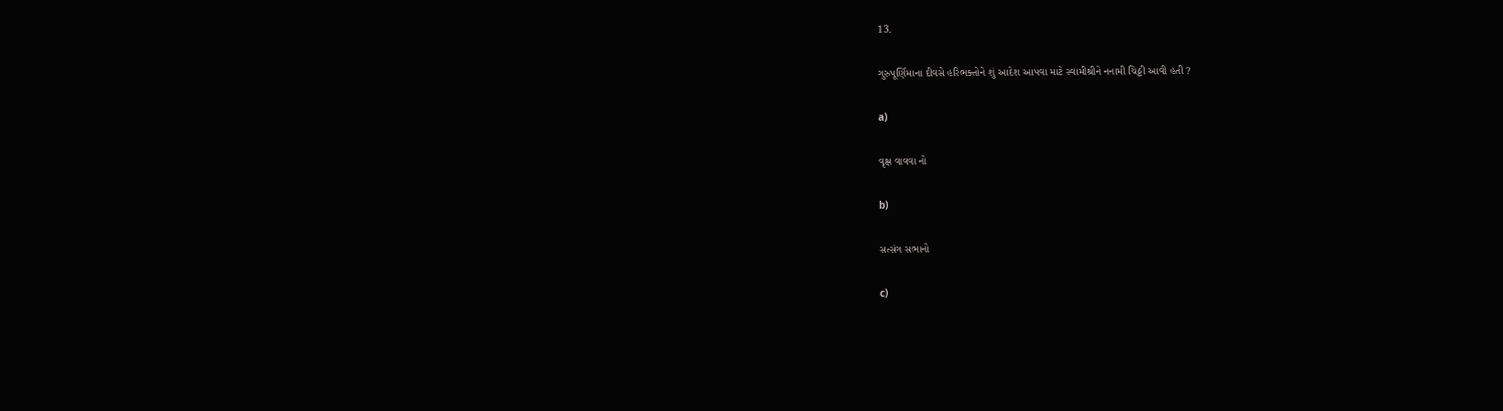13.

ગુરુપૂર્ણિમાના દીવસે હરિભક્તોને શું આદેશ આપવા માટે સ્વામીશ્રીને નનામી ચિઠ્ઠી આવી હતી ?

a)

વૃક્ષ વાવવા નો

b)

સત્સંગ સભાનો

c)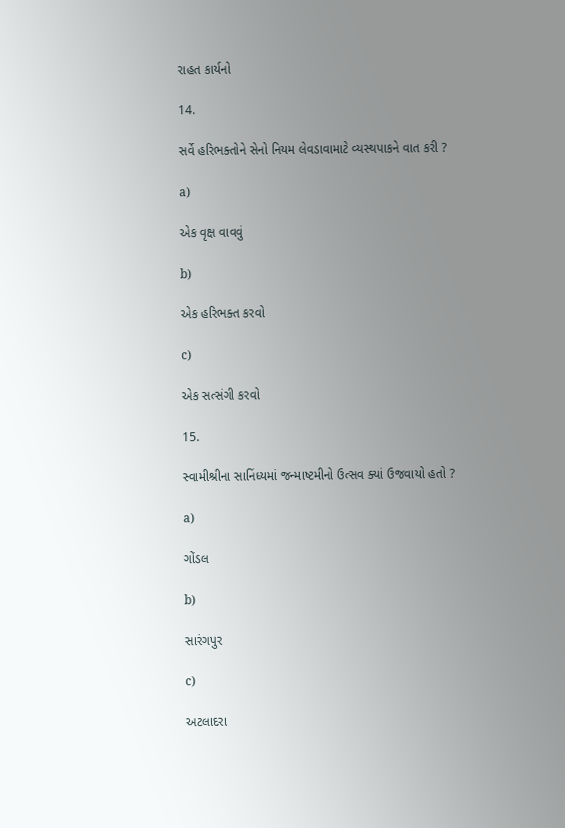રાહત કાર્યનો

14.

સર્વે હરિભક્તોને સેનો નિયમ લેવડાવામાટે વ્યસ્થપાકને વાત કરી ?

a)

એક વૃક્ષ વાવવું

b)

એક હરિભક્ત કરવો

c)

એક સત્સંગી કરવો

15.

સ્વામીશ્રીના સાનિંધ્યમાં જન્માષ્ટમીનો ઉત્સવ ક્યાં ઉજવાયો હતો ?

a)

ગોંડલ

b)

સારંગપુર

c)

અટલાદરા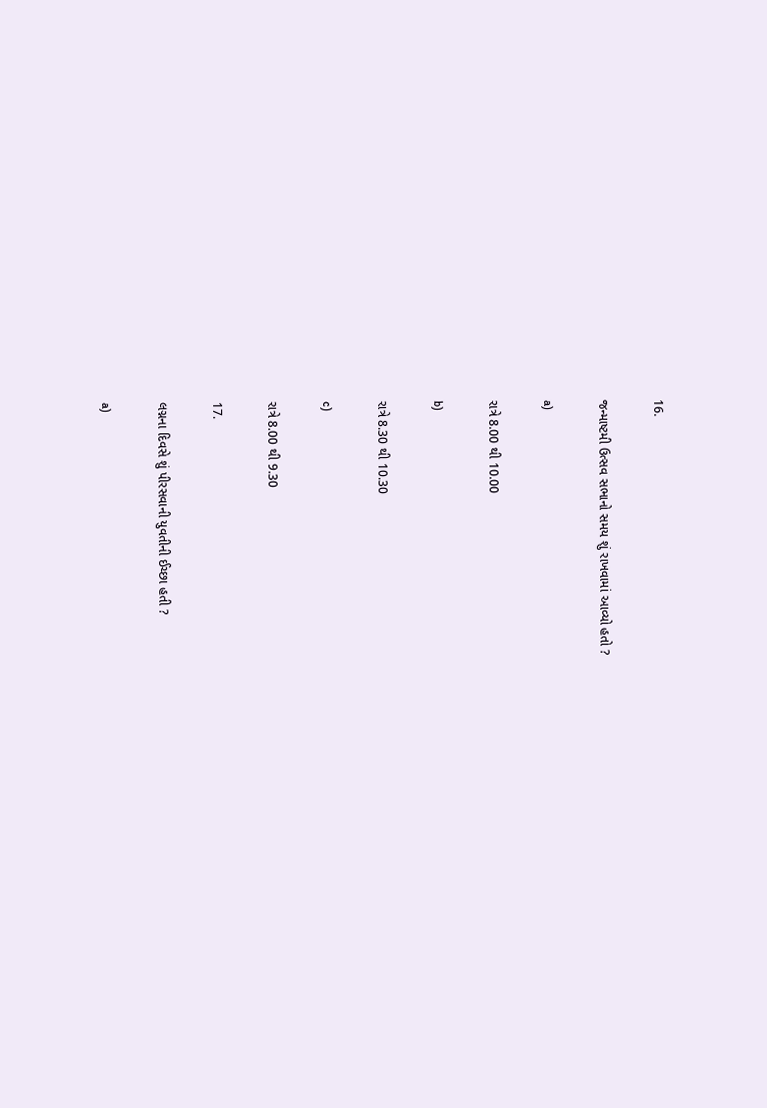16.

જન્માષ્ટમી ઉત્સવ સભાનો સમય શું રાખવામાં આવ્યો હતો ?

a)

રાત્રે 8.00 થી 10.00

b)

રાત્રે 8.30 થી 10.30

c)

રાત્રે 8.00 થી 9.30

17.

લગ્નના દિવસે શું પીરસવાની યુવતીની ઈચ્છા હતી ?

a)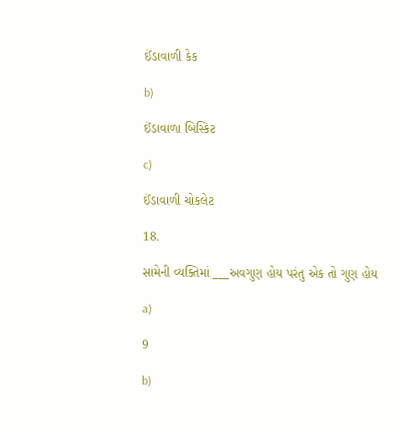ઈંડાવાળી કેક

b)

ઈંડાવાળા બિસ્કિટ

c)

ઈંડાવાળી ચોકલેટ

18.

સામેની વ્યક્તિમાં ___અવગુણ હોય પરંતુ એક તો ગુણ હોય

a)

9

b)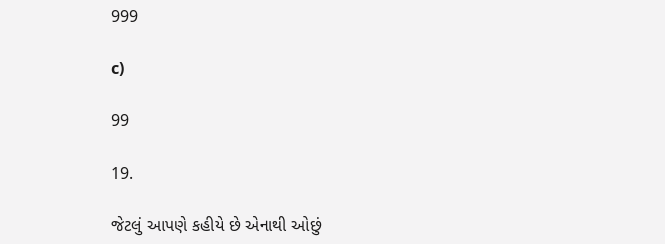999

c)

99

19.

જેટલું આપણે કહીયે છે એનાથી ઓછું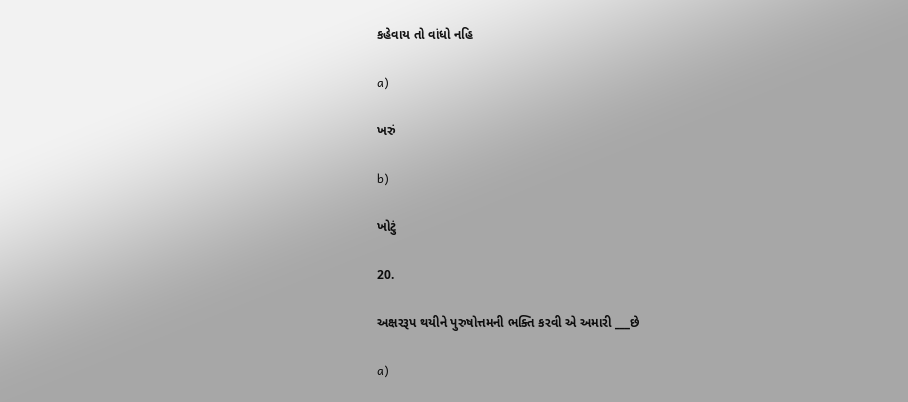કહેવાય તો વાંધો નહિ

a)

ખરું

b)

ખોટું

20.

અક્ષરરૂપ થયીને પુરુષોત્તમની ભક્તિ કરવી એ અમારી ___છે

a)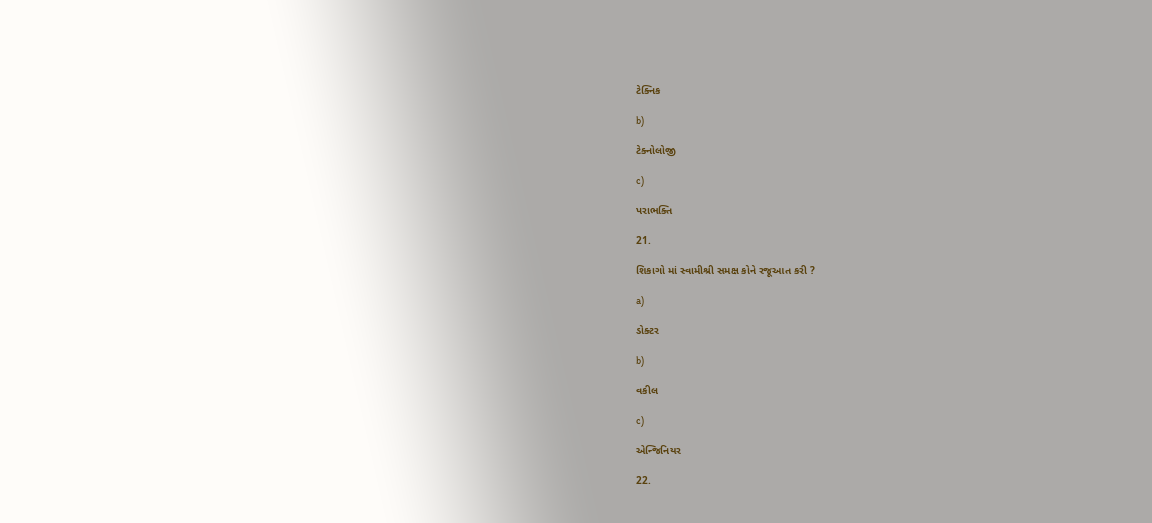ટેક્નિક

b)

ટેક્નોલોજી

c)

પરાભક્તિ

21.

શિકાગો માં સ્વામીશ્રી સમક્ષ કોને રજૂઆત કરી ?

a)

ડોક્ટર

b)

વકીલ

c)

એન્જિનિયર

22.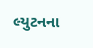લ્યુટનના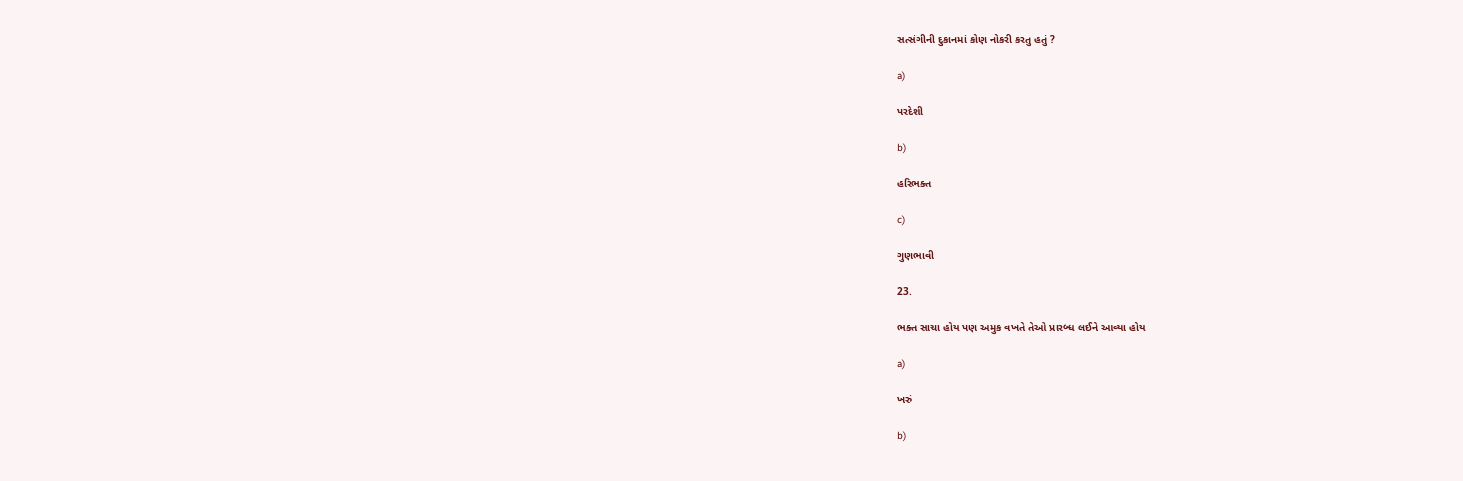સત્સંગીની દુકાનમાં કોણ નોકરી કરતુ હતું ?

a)

પરદેશી

b)

હરિભક્ત

c)

ગુણભાવી

23.

ભક્ત સાચા હોય પણ અમુક વખતે તેઓ પ્રારબ્ધ લઈને આવ્યા હોય

a)

ખરું

b)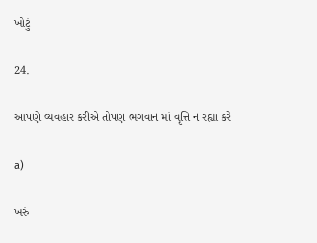ખોટું

24.

આપણે વ્યવહાર કરીએ તોપણ ભગવાન માં વૃત્તિ ન રહ્યા કરે

a)

ખરું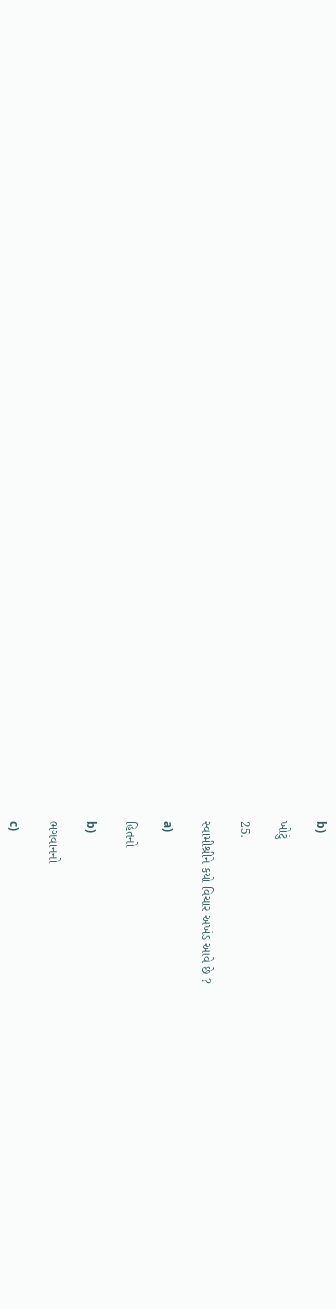b)

ખોટું

25.

સ્વામીશ્રીને કયો વિચાર અખંડ આવે છે ?

a)

હિતનો

b)

ભગવાનનો

c)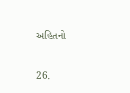અહિતનો

26.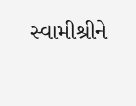સ્વામીશ્રીને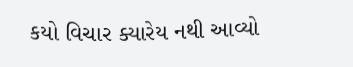કયો વિચાર ક્યારેય નથી આવ્યો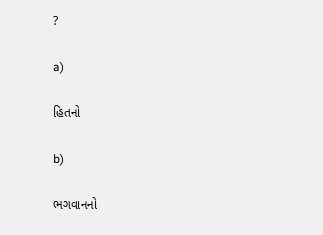?

a)

હિતનો

b)

ભગવાનનો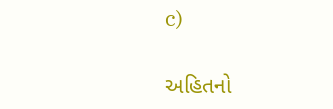c)

અહિતનો